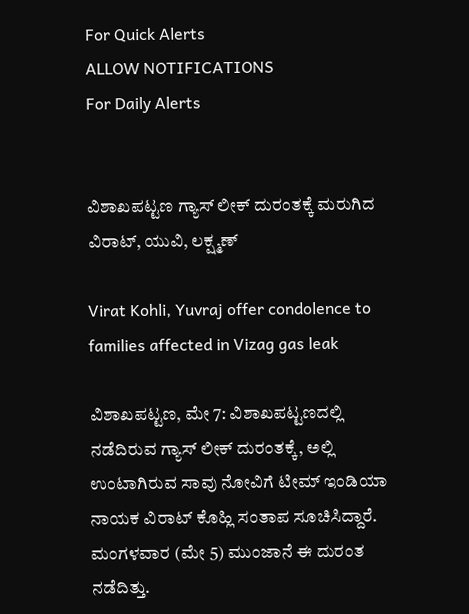For Quick Alerts
ALLOW NOTIFICATIONS
For Daily Alerts


ವಿಶಾಖಪಟ್ಟಣ ಗ್ಯಾಸ್‌ ಲೀಕ್ ದುರಂತಕ್ಕೆ ಮರುಗಿದ ವಿರಾಟ್, ಯುವಿ, ಲಕ್ಷ್ಮಣ್

Virat Kohli, Yuvraj offer condolence to families affected in Vizag gas leak

ವಿಶಾಖಪಟ್ಟಣ, ಮೇ 7: ವಿಶಾಖಪಟ್ಟಣದಲ್ಲಿ ನಡೆದಿರುವ ಗ್ಯಾಸ್‌ ಲೀಕ್ ದುರಂತಕ್ಕೆ, ಅಲ್ಲಿ ಉಂಟಾಗಿರುವ ಸಾವು ನೋವಿಗೆ ಟೀಮ್ ಇಂಡಿಯಾ ನಾಯಕ ವಿರಾಟ್ ಕೊಹ್ಲಿ ಸಂತಾಪ ಸೂಚಿಸಿದ್ದಾರೆ. ಮಂಗಳವಾರ (ಮೇ 5) ಮುಂಜಾನೆ ಈ ದುರಂತ ನಡೆದಿತ್ತು.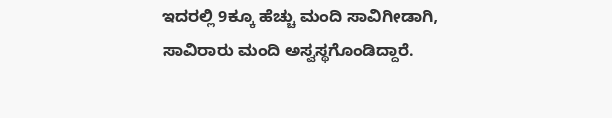ಇದರಲ್ಲಿ 9ಕ್ಕೂ ಹೆಚ್ಚು ಮಂದಿ ಸಾವಿಗೀಡಾಗಿ, ಸಾವಿರಾರು ಮಂದಿ ಅಸ್ವಸ್ಥಗೊಂಡಿದ್ದಾರೆ.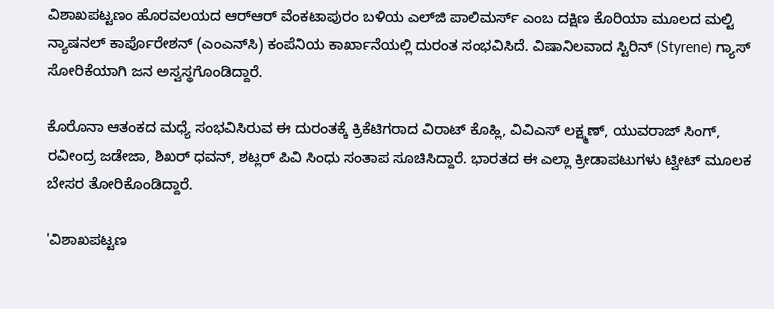ವಿಶಾಖಪಟ್ಟಣಂ ಹೊರವಲಯದ ಆರ್‌ಆರ್ ವೆಂಕಟಾಪುರಂ ಬಳಿಯ ಎಲ್‌ಜಿ ಪಾಲಿಮರ್ಸ್ ಎಂಬ ದಕ್ಷಿಣ ಕೊರಿಯಾ ಮೂಲದ ಮಲ್ಟಿ ನ್ಯಾಷನಲ್ ಕಾರ್ಪೊರೇಶನ್ (ಎಂಎನ್‌ಸಿ) ಕಂಪೆನಿಯ ಕಾರ್ಖಾನೆಯಲ್ಲಿ ದುರಂತ ಸಂಭವಿಸಿದೆ. ವಿಷಾನಿಲವಾದ ಸ್ಟಿರಿನ್ (Styrene) ಗ್ಯಾಸ್ ಸೋರಿಕೆಯಾಗಿ ಜನ ಅಸ್ವಸ್ಥಗೊಂಡಿದ್ದಾರೆ.

ಕೊರೊನಾ ಆತಂಕದ ಮಧ್ಯೆ ಸಂಭವಿಸಿರುವ ಈ ದುರಂತಕ್ಕೆ ಕ್ರಿಕೆಟಿಗರಾದ ವಿರಾಟ್ ಕೊಹ್ಲಿ, ವಿವಿಎಸ್ ಲಕ್ಷ್ಮಣ್, ಯುವರಾಜ್ ಸಿಂಗ್, ರವೀಂದ್ರ ಜಡೇಜಾ, ಶಿಖರ್ ಧವನ್, ಶಟ್ಲರ್ ಪಿವಿ ಸಿಂಧು ಸಂತಾಪ ಸೂಚಿಸಿದ್ದಾರೆ. ಭಾರತದ ಈ ಎಲ್ಲಾ ಕ್ರೀಡಾಪಟುಗಳು ಟ್ವೀಟ್‌ ಮೂಲಕ ಬೇಸರ ತೋರಿಕೊಂಡಿದ್ದಾರೆ.

'ವಿಶಾಖಪಟ್ಟಣ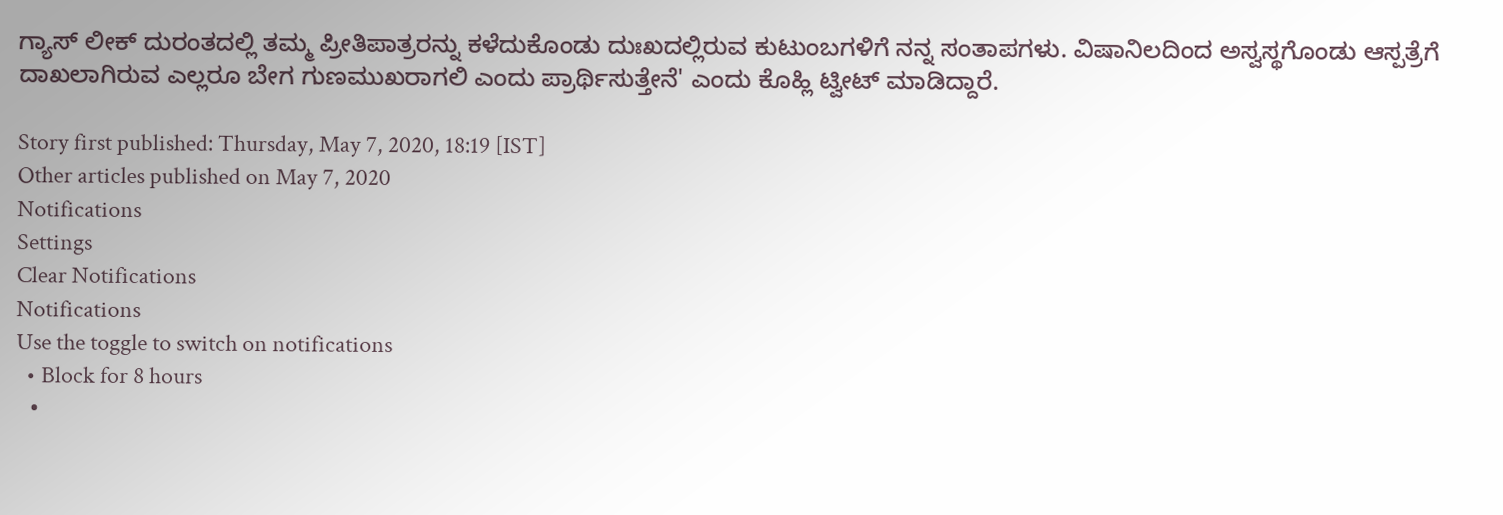ಗ್ಯಾಸ್ ಲೀಕ್‌ ದುರಂತದಲ್ಲಿ ತಮ್ಮ ಪ್ರೀತಿಪಾತ್ರರನ್ನು ಕಳೆದುಕೊಂಡು ದುಃಖದಲ್ಲಿರುವ ಕುಟುಂಬಗಳಿಗೆ ನನ್ನ ಸಂತಾಪಗಳು. ವಿಷಾನಿಲದಿಂದ ಅಸ್ವಸ್ಥಗೊಂಡು ಆಸ್ಪತ್ರೆಗೆ ದಾಖಲಾಗಿರುವ ಎಲ್ಲರೂ ಬೇಗ ಗುಣಮುಖರಾಗಲಿ ಎಂದು ಪ್ರಾರ್ಥಿಸುತ್ತೇನೆ' ಎಂದು ಕೊಹ್ಲಿ ಟ್ವೀಟ್ ಮಾಡಿದ್ದಾರೆ.

Story first published: Thursday, May 7, 2020, 18:19 [IST]
Other articles published on May 7, 2020
Notifications
Settings
Clear Notifications
Notifications
Use the toggle to switch on notifications
  • Block for 8 hours
  •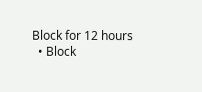Block for 12 hours
  • Block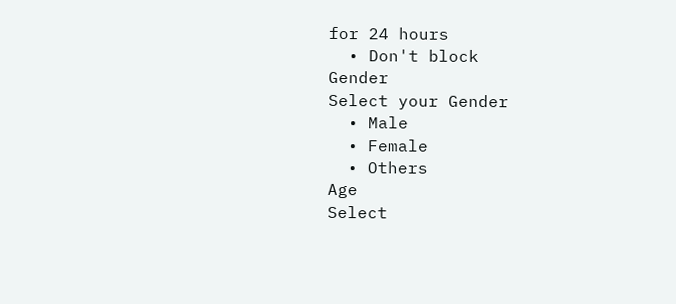for 24 hours
  • Don't block
Gender
Select your Gender
  • Male
  • Female
  • Others
Age
Select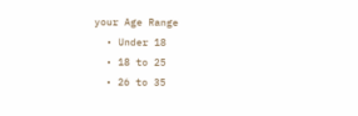your Age Range
  • Under 18
  • 18 to 25
  • 26 to 35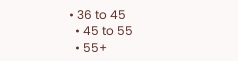• 36 to 45
  • 45 to 55
  • 55+